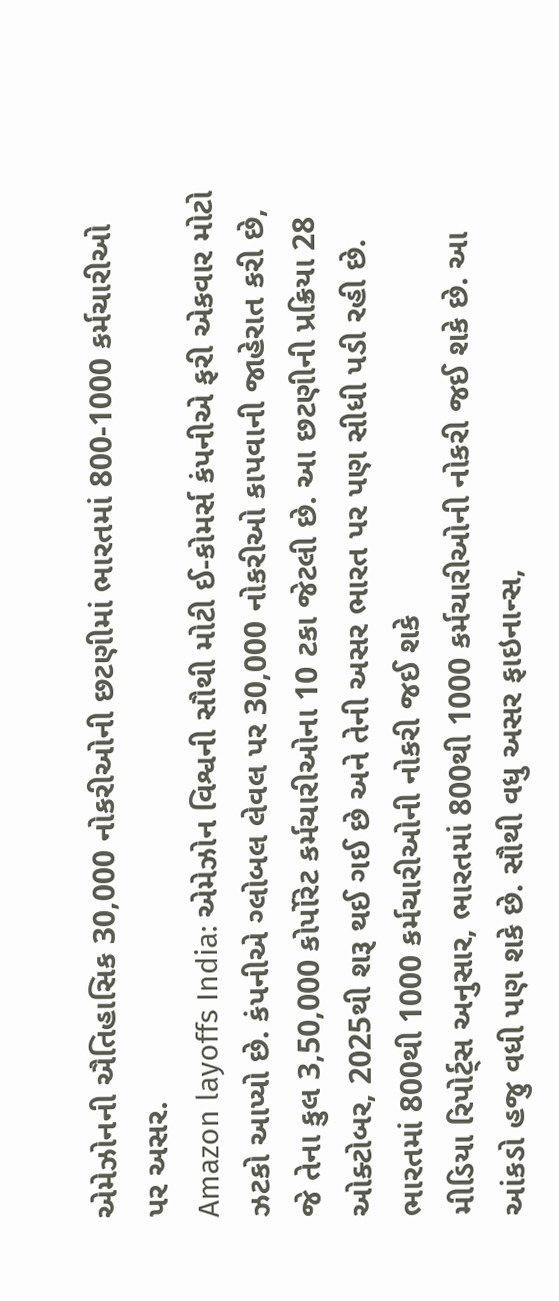એમેઝોનની ઐતિહાસિક 30,000 નોકરીઓની છટણીમાં ભારતમાં 800-1000 કર્મચારીઓ પર અસર.
Amazon layoffs India: એમેઝોન વિશ્વની સૌથી મોટી ઈ-કોમર્સ કંપનીએ ફરી એકવાર મોટો ઝટકો આપ્યો છે. કંપનીએ ગ્લોબલ લેવલ પર 30,000 નોકરીઓ કાપવાની જાહેરાત કરી છે, જે તેના કુલ 3,50,000 કોર્પોરેટ કર્મચારીઓના 10 ટકા જેટલી છે. આ છટણીની પ્રક્રિયા 28 ઓક્ટોબર, 2025થી શરૂ થઈ ગઈ છે અને તેની અસર ભારત પર પણ સીધી પડી રહી છે.
ભારતમાં 800થી 1000 કર્મચારીઓની નોકરી જઈ શકે
મીડિયા રિપોર્ટ્સ અનુસાર, ભારતમાં 800થી 1000 કર્મચારીઓની નોકરી જઈ શકે છે. આ આંકડો હજુ વધી પણ શકે છે. સૌથી વધુ અસર ફાઇનાન્સ,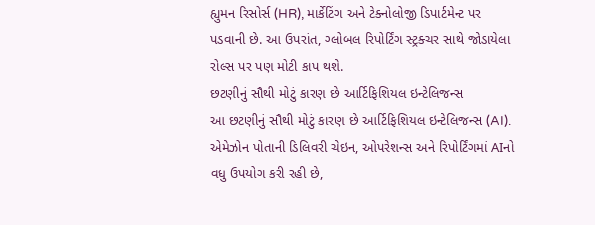હ્યુમન રિસોર્સ (HR), માર્કેટિંગ અને ટેક્નોલોજી ડિપાર્ટમેન્ટ પર પડવાની છે. આ ઉપરાંત, ગ્લોબલ રિપોર્ટિંગ સ્ટ્રક્ચર સાથે જોડાયેલા રોલ્સ પર પણ મોટી કાપ થશે.
છટણીનું સૌથી મોટું કારણ છે આર્ટિફિશિયલ ઇન્ટેલિજન્સ
આ છટણીનું સૌથી મોટું કારણ છે આર્ટિફિશિયલ ઇન્ટેલિજન્સ (AI). એમેઝોન પોતાની ડિલિવરી ચેઇન, ઓપરેશન્સ અને રિપોર્ટિંગમાં AIનો વધુ ઉપયોગ કરી રહી છે,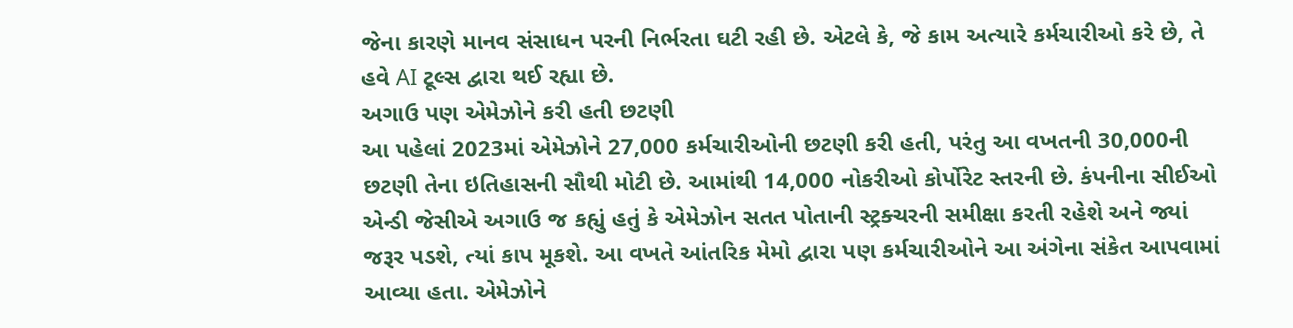જેના કારણે માનવ સંસાધન પરની નિર્ભરતા ઘટી રહી છે. એટલે કે, જે કામ અત્યારે કર્મચારીઓ કરે છે, તે હવે AI ટૂલ્સ દ્વારા થઈ રહ્યા છે.
અગાઉ પણ એમેઝોને કરી હતી છટણી
આ પહેલાં 2023માં એમેઝોને 27,000 કર્મચારીઓની છટણી કરી હતી, પરંતુ આ વખતની 30,000ની છટણી તેના ઇતિહાસની સૌથી મોટી છે. આમાંથી 14,000 નોકરીઓ કોર્પોરેટ સ્તરની છે. કંપનીના સીઈઓ એન્ડી જેસીએ અગાઉ જ કહ્યું હતું કે એમેઝોન સતત પોતાની સ્ટ્રક્ચરની સમીક્ષા કરતી રહેશે અને જ્યાં જરૂર પડશે, ત્યાં કાપ મૂકશે. આ વખતે આંતરિક મેમો દ્વારા પણ કર્મચારીઓને આ અંગેના સંકેત આપવામાં આવ્યા હતા. એમેઝોને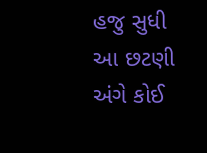હજુ સુધી આ છટણી અંગે કોઈ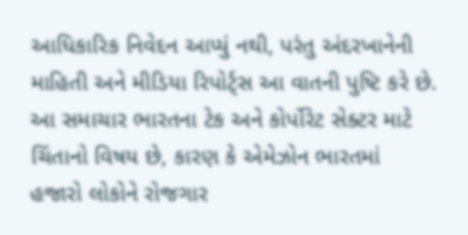આધિકારિક નિવેદન આપ્યું નથી, પરંતુ અંદરખાનેની માહિતી અને મીડિયા રિપોર્ટ્સ આ વાતની પુષ્ટિ કરે છે.
આ સમાચાર ભારતના ટેક અને કોર્પોરેટ સેક્ટર માટે ચિંતાનો વિષય છે, કારણ કે એમેઝોન ભારતમાં હજારો લોકોને રોજગાર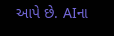આપે છે. AIના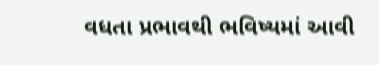વધતા પ્રભાવથી ભવિષ્યમાં આવી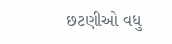છટણીઓ વધુ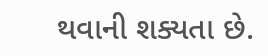થવાની શક્યતા છે.